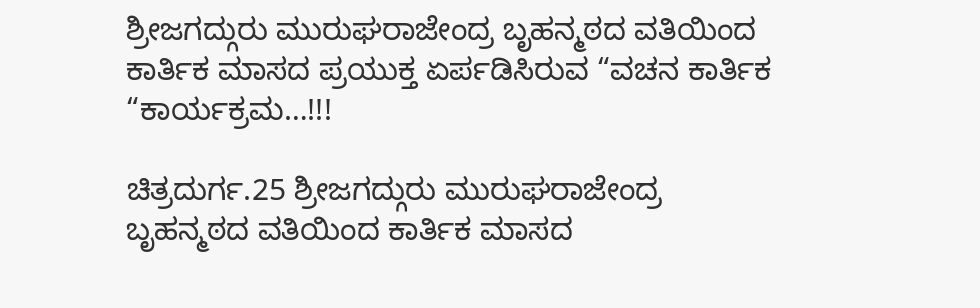ಶ್ರೀಜಗದ್ಗುರು ಮುರುಘರಾಜೇಂದ್ರ ಬೃಹನ್ಮಠದ ವತಿಯಿಂದ ಕಾರ್ತಿಕ ಮಾಸದ ಪ್ರಯುಕ್ತ ಏರ್ಪಡಿಸಿರುವ “ವಚನ ಕಾರ್ತಿಕ “ಕಾರ್ಯಕ್ರಮ…!!!

ಚಿತ್ರದುರ್ಗ.25 ಶ್ರೀಜಗದ್ಗುರು ಮುರುಘರಾಜೇಂದ್ರ ಬೃಹನ್ಮಠದ ವತಿಯಿಂದ ಕಾರ್ತಿಕ ಮಾಸದ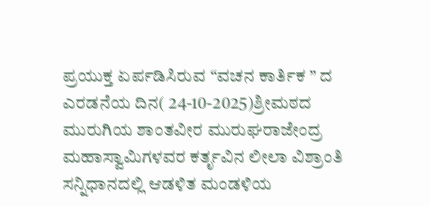ಪ್ರಯುಕ್ತ ಏರ್ಪಡಿಸಿರುವ “ವಚನ ಕಾರ್ತಿಕ ” ದ ಎರಡನೆಯ ದಿನ( 24-10-2025)ಶ್ರೀಮಠದ ಮುರುಗಿಯ ಶಾಂತವೀರ ಮುರುಘರಾಜೇಂದ್ರ ಮಹಾಸ್ವಾಮಿಗಳವರ ಕರ್ತೃವಿನ ಲೀಲಾ ವಿಶ್ರಾಂತಿ ಸನ್ನಿಧಾನದಲ್ಲಿ ಆಡಳಿತ ಮಂಡಳಿಯ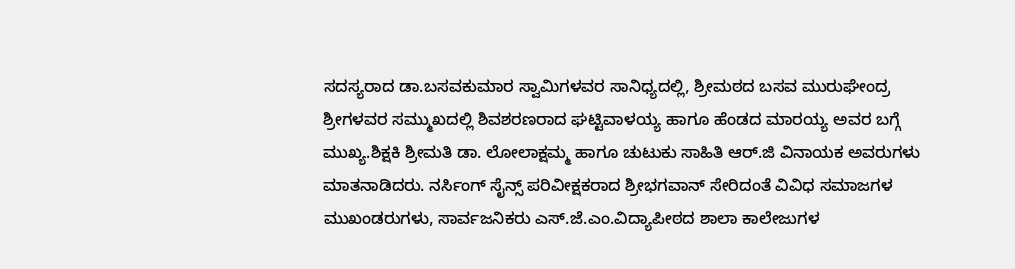ಸದಸ್ಯರಾದ ಡಾ.ಬಸವಕುಮಾರ ಸ್ವಾಮಿಗಳವರ ಸಾನಿಧ್ಯದಲ್ಲಿ, ಶ್ರೀಮಠದ ಬಸವ ಮುರುಘೇಂದ್ರ ಶ್ರೀಗಳವರ ಸಮ್ಮುಖದಲ್ಲಿ ಶಿವಶರಣರಾದ ಘಟ್ಟಿವಾಳಯ್ಯ ಹಾಗೂ ಹೆಂಡದ ಮಾರಯ್ಯ ಅವರ ಬಗ್ಗೆ ಮುಖ್ಯ.ಶಿಕ್ಷಕಿ ಶ್ರೀಮತಿ ಡಾ. ಲೋಲಾಕ್ಷಮ್ಮ ಹಾಗೂ ಚುಟುಕು ಸಾಹಿತಿ ಆರ್.ಜಿ ವಿನಾಯಕ ಅವರುಗಳು ಮಾತನಾಡಿದರು. ನರ್ಸಿಂಗ್ ಸೈನ್ಸ್ ಪರಿವೀಕ್ಷಕರಾದ ಶ್ರೀಭಗವಾನ್ ಸೇರಿದಂತೆ ವಿವಿಧ ಸಮಾಜಗಳ ಮುಖಂಡರುಗಳು, ಸಾರ್ವಜನಿಕರು ಎಸ್.ಜೆ.ಎಂ.ವಿದ್ಯಾಪೀಠದ ಶಾಲಾ ಕಾಲೇಜುಗಳ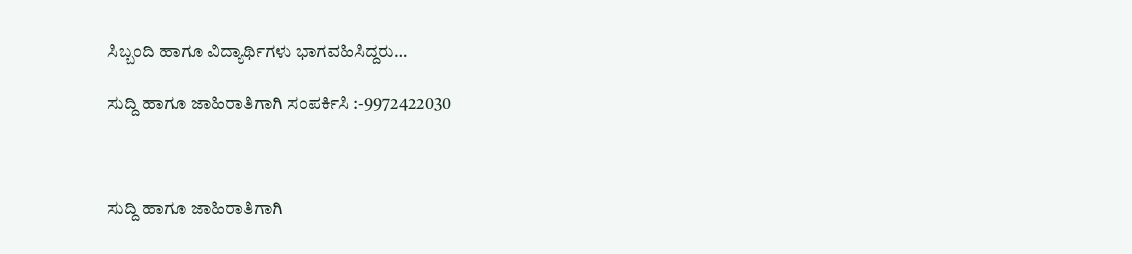ಸಿಬ್ಬಂದಿ ಹಾಗೂ ವಿದ್ಯಾರ್ಥಿಗಳು ಭಾಗವಹಿಸಿದ್ದರು…

ಸುದ್ದಿ ಹಾಗೂ ಜಾಹಿರಾತಿಗಾಗಿ ಸಂಪರ್ಕಿಸಿ :-9972422030



ಸುದ್ದಿ ಹಾಗೂ ಜಾಹಿರಾತಿಗಾಗಿ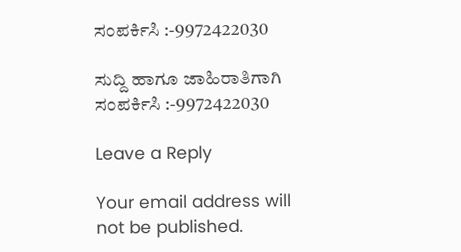ಸಂಪರ್ಕಿಸಿ :-9972422030

ಸುದ್ದಿ ಹಾಗೂ ಜಾಹಿರಾತಿಗಾಗಿ ಸಂಪರ್ಕಿಸಿ :-9972422030

Leave a Reply

Your email address will not be published.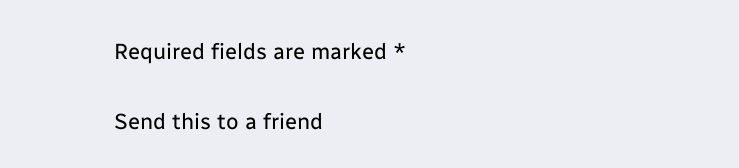Required fields are marked *

Send this to a friend